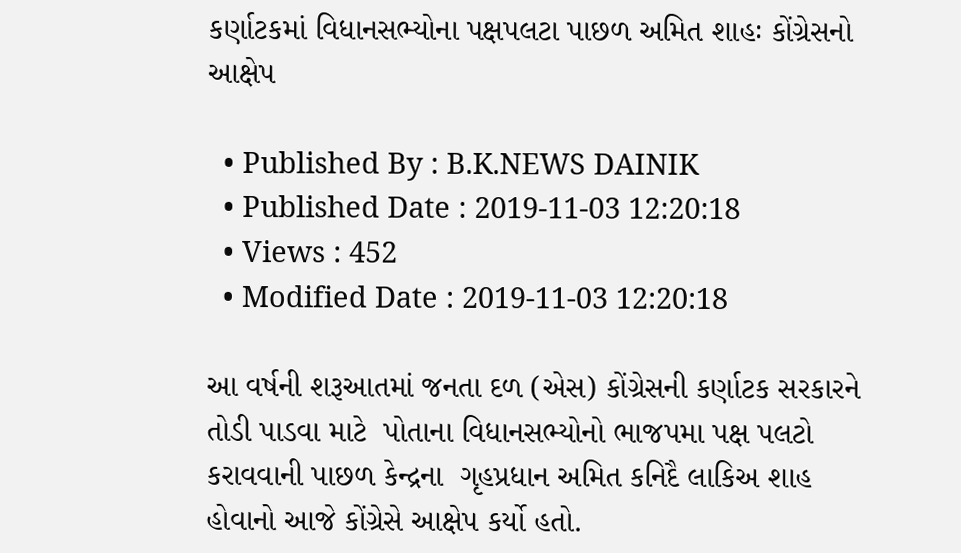કર્ણાટકમાં વિધાનસભ્યોના પક્ષપલટા પાછળ અમિત શાહઃ કોંગ્રેસનો આક્ષેપ

  • Published By : B.K.NEWS DAINIK
  • Published Date : 2019-11-03 12:20:18
  • Views : 452
  • Modified Date : 2019-11-03 12:20:18

આ વર્ષની શરૂઆતમાં જનતા દળ (એસ) કોંગ્રેસની કર્ણાટક સરકારને તોડી પાડવા માટે  પોતાના વિધાનસભ્યોનો ભાજપમા પક્ષ પલટો કરાવવાની પાછળ કેન્દ્રના  ગૃહપ્રધાન અમિત કનિદૈ લાકિઅ શાહ હોવાનો આજે કોંગ્રેસે આક્ષેપ કર્યો હતો.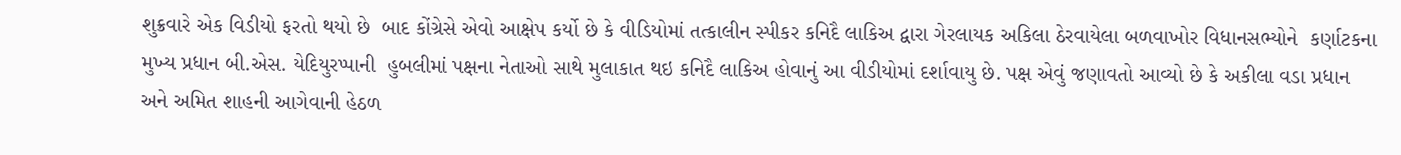શુક્રવારે એક વિડીયો ફરતો થયો છે  બાદ કોંગ્રેસે એવો આક્ષેપ કર્યો છે કે વીડિયોમાં તત્કાલીન સ્પીકર કનિદૈ લાકિઅ દ્વારા ગેરલાયક અકિલા ઠેરવાયેલા બળવાખોર વિધાનસભ્યોને  કર્ણાટકના મુખ્ય પ્રધાન બી.એસ. યેદિયુરપ્પાની  હુબલીમાં પક્ષના નેતાઓ સાથે મુલાકાત થઇ કનિદૈ લાકિઅ હોવાનું આ વીડીયોમાં દર્શાવાયુ છે. પક્ષ એવું જણાવતો આવ્યો છે કે અકીલા વડા પ્રધાન અને અમિત શાહની આગેવાની હેઠળ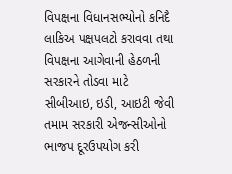વિપક્ષના વિધાનસભ્યોનો કનિદૈ લાકિઅ પક્ષપલટો કરાવવા તથા વિપક્ષના આગેવાની હેઠળની સરકારને તોડવા માટે  સીબીઆઇ, ઇડી, આઇટી જેવી તમામ સરકારી એજન્સીઓનો ભાજપ દૂરઉપયોગ કરી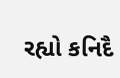રહ્યો કનિદૈ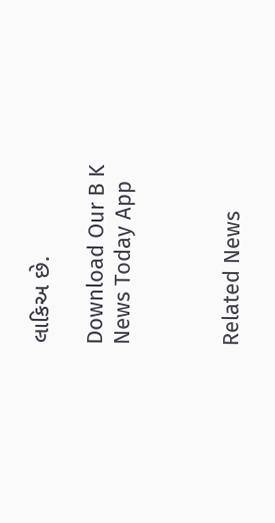લાકિઅ છે.

Download Our B K News Today App



Related News